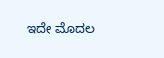ಇದೇ ಮೊದಲ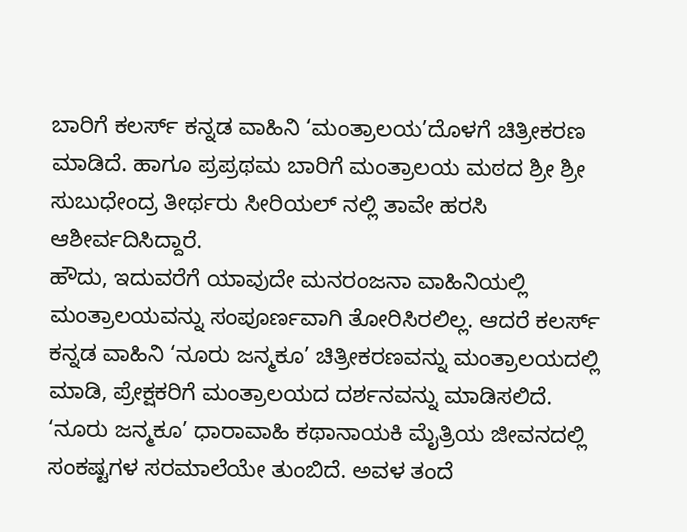ಬಾರಿಗೆ ಕಲರ್ಸ್ ಕನ್ನಡ ವಾಹಿನಿ ‘ಮಂತ್ರಾಲಯ’ದೊಳಗೆ ಚಿತ್ರೀಕರಣ ಮಾಡಿದೆ. ಹಾಗೂ ಪ್ರಪ್ರಥಮ ಬಾರಿಗೆ ಮಂತ್ರಾಲಯ ಮಠದ ಶ್ರೀ ಶ್ರೀ ಸುಬುಧೇಂದ್ರ ತೀರ್ಥರು ಸೀರಿಯಲ್ ನಲ್ಲಿ ತಾವೇ ಹರಸಿ ಆಶೀರ್ವದಿಸಿದ್ದಾರೆ.
ಹೌದು, ಇದುವರೆಗೆ ಯಾವುದೇ ಮನರಂಜನಾ ವಾಹಿನಿಯಲ್ಲಿ ಮಂತ್ರಾಲಯವನ್ನು ಸಂಪೂರ್ಣವಾಗಿ ತೋರಿಸಿರಲಿಲ್ಲ. ಆದರೆ ಕಲರ್ಸ್ ಕನ್ನಡ ವಾಹಿನಿ ‘ನೂರು ಜನ್ಮಕೂ’ ಚಿತ್ರೀಕರಣವನ್ನು ಮಂತ್ರಾಲಯದಲ್ಲಿ ಮಾಡಿ, ಪ್ರೇಕ್ಷಕರಿಗೆ ಮಂತ್ರಾಲಯದ ದರ್ಶನವನ್ನು ಮಾಡಿಸಲಿದೆ.
‘ನೂರು ಜನ್ಮಕೂ’ ಧಾರಾವಾಹಿ ಕಥಾನಾಯಕಿ ಮೈತ್ರಿಯ ಜೀವನದಲ್ಲಿ ಸಂಕಷ್ಟಗಳ ಸರಮಾಲೆಯೇ ತುಂಬಿದೆ. ಅವಳ ತಂದೆ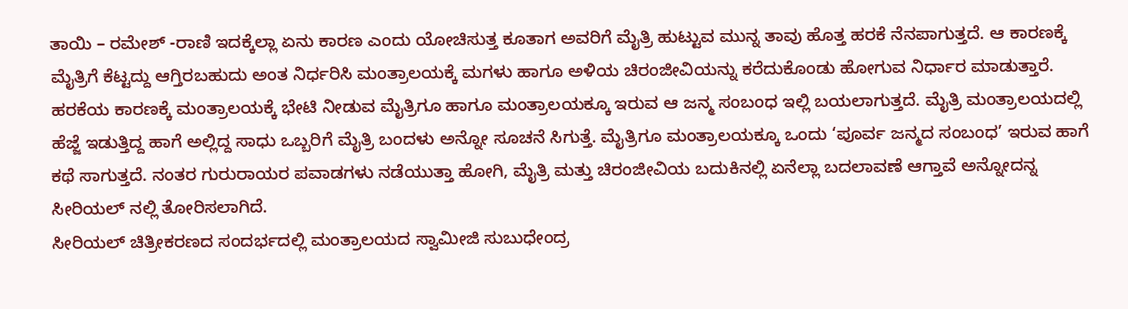ತಾಯಿ – ರಮೇಶ್ -ರಾಣಿ ಇದಕ್ಕೆಲ್ಲಾ ಏನು ಕಾರಣ ಎಂದು ಯೋಚಿಸುತ್ತ ಕೂತಾಗ ಅವರಿಗೆ ಮೈತ್ರಿ ಹುಟ್ಟುವ ಮುನ್ನ ತಾವು ಹೊತ್ತ ಹರಕೆ ನೆನಪಾಗುತ್ತದೆ. ಆ ಕಾರಣಕ್ಕೆ ಮೈತ್ರಿಗೆ ಕೆಟ್ಟದ್ದು ಆಗ್ತಿರಬಹುದು ಅಂತ ನಿರ್ಧರಿಸಿ ಮಂತ್ರಾಲಯಕ್ಕೆ ಮಗಳು ಹಾಗೂ ಅಳಿಯ ಚಿರಂಜೀವಿಯನ್ನು ಕರೆದುಕೊಂಡು ಹೋಗುವ ನಿರ್ಧಾರ ಮಾಡುತ್ತಾರೆ.
ಹರಕೆಯ ಕಾರಣಕ್ಕೆ ಮಂತ್ರಾಲಯಕ್ಕೆ ಭೇಟಿ ನೀಡುವ ಮೈತ್ರಿಗೂ ಹಾಗೂ ಮಂತ್ರಾಲಯಕ್ಕೂ ಇರುವ ಆ ಜನ್ಮ ಸಂಬಂಧ ಇಲ್ಲಿ ಬಯಲಾಗುತ್ತದೆ. ಮೈತ್ರಿ ಮಂತ್ರಾಲಯದಲ್ಲಿ ಹೆಜ್ಜೆ ಇಡುತ್ತಿದ್ದ ಹಾಗೆ ಅಲ್ಲಿದ್ದ ಸಾಧು ಒಬ್ಬರಿಗೆ ಮೈತ್ರಿ ಬಂದಳು ಅನ್ನೋ ಸೂಚನೆ ಸಿಗುತ್ತೆ. ಮೈತ್ರಿಗೂ ಮಂತ್ರಾಲಯಕ್ಕೂ ಒಂದು ‘ಪೂರ್ವ ಜನ್ಮದ ಸಂಬಂಧ’ ಇರುವ ಹಾಗೆ ಕಥೆ ಸಾಗುತ್ತದೆ. ನಂತರ ಗುರುರಾಯರ ಪವಾಡಗಳು ನಡೆಯುತ್ತಾ ಹೋಗಿ, ಮೈತ್ರಿ ಮತ್ತು ಚಿರಂಜೀವಿಯ ಬದುಕಿನಲ್ಲಿ ಏನೆಲ್ಲಾ ಬದಲಾವಣೆ ಆಗ್ತಾವೆ ಅನ್ನೋದನ್ನ ಸೀರಿಯಲ್ ನಲ್ಲಿ ತೋರಿಸಲಾಗಿದೆ.
ಸೀರಿಯಲ್ ಚಿತ್ರೀಕರಣದ ಸಂದರ್ಭದಲ್ಲಿ ಮಂತ್ರಾಲಯದ ಸ್ವಾಮೀಜಿ ಸುಬುಧೇಂದ್ರ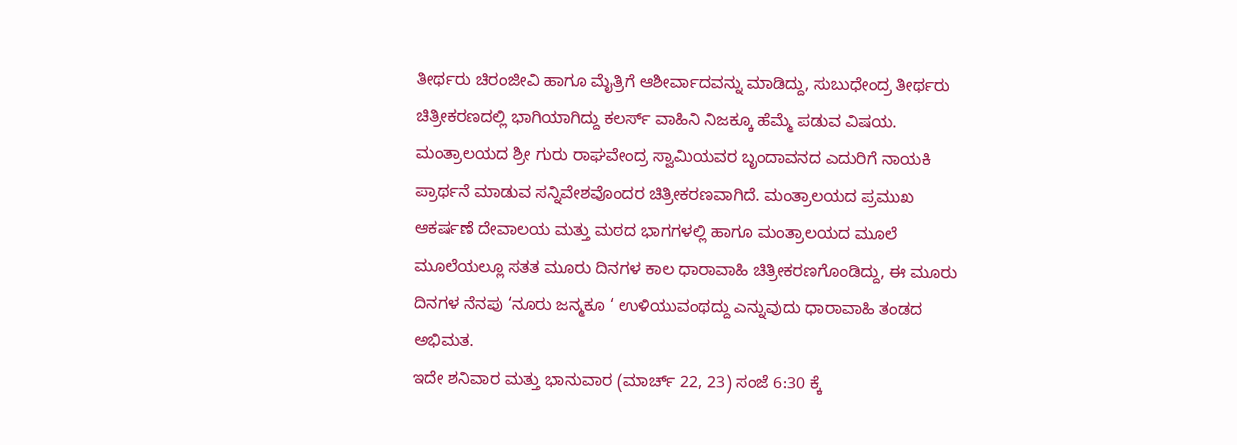ತೀರ್ಥರು ಚಿರಂಜೀವಿ ಹಾಗೂ ಮೈತ್ರಿಗೆ ಆಶೀರ್ವಾದವನ್ನು ಮಾಡಿದ್ದು, ಸುಬುಧೇಂದ್ರ ತೀರ್ಥರು ಚಿತ್ರೀಕರಣದಲ್ಲಿ ಭಾಗಿಯಾಗಿದ್ದು ಕಲರ್ಸ್ ವಾಹಿನಿ ನಿಜಕ್ಕೂ ಹೆಮ್ಮೆ ಪಡುವ ವಿಷಯ.
ಮಂತ್ರಾಲಯದ ಶ್ರೀ ಗುರು ರಾಘವೇಂದ್ರ ಸ್ವಾಮಿಯವರ ಬೃಂದಾವನದ ಎದುರಿಗೆ ನಾಯಕಿ ಪ್ರಾರ್ಥನೆ ಮಾಡುವ ಸನ್ನಿವೇಶವೊಂದರ ಚಿತ್ರೀಕರಣವಾಗಿದೆ. ಮಂತ್ರಾಲಯದ ಪ್ರಮುಖ ಆಕರ್ಷಣೆ ದೇವಾಲಯ ಮತ್ತು ಮಠದ ಭಾಗಗಳಲ್ಲಿ ಹಾಗೂ ಮಂತ್ರಾಲಯದ ಮೂಲೆ ಮೂಲೆಯಲ್ಲೂ ಸತತ ಮೂರು ದಿನಗಳ ಕಾಲ ಧಾರಾವಾಹಿ ಚಿತ್ರೀಕರಣಗೊಂಡಿದ್ದು, ಈ ಮೂರು ದಿನಗಳ ನೆನಪು ‘ನೂರು ಜನ್ಮಕೂ ‘ ಉಳಿಯುವಂಥದ್ದು ಎನ್ನುವುದು ಧಾರಾವಾಹಿ ತಂಡದ ಅಭಿಮತ.
ಇದೇ ಶನಿವಾರ ಮತ್ತು ಭಾನುವಾರ (ಮಾರ್ಚ್ 22, 23) ಸಂಜೆ 6:30 ಕ್ಕೆ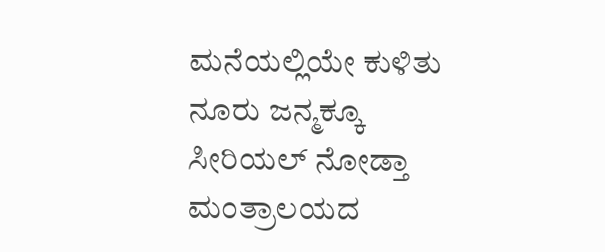ಮನೆಯಲ್ಲಿಯೇ ಕುಳಿತು ನೂರು ಜನ್ಮಕ್ಕೂ ಸೀರಿಯಲ್ ನೋಡ್ತಾ ಮಂತ್ರಾಲಯದ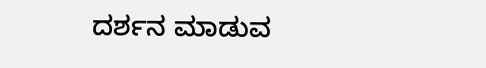ದರ್ಶನ ಮಾಡುವ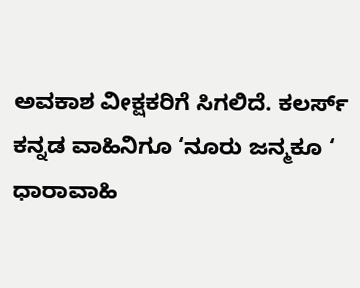ಅವಕಾಶ ವೀಕ್ಷಕರಿಗೆ ಸಿಗಲಿದೆ. ಕಲರ್ಸ್ ಕನ್ನಡ ವಾಹಿನಿಗೂ ‘ನೂರು ಜನ್ಮಕೂ ‘ ಧಾರಾವಾಹಿ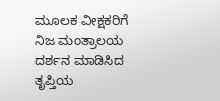ಮೂಲಕ ವೀಕ್ಷಕರಿಗೆ ನಿಜ ಮಂತ್ರಾಲಯ ದರ್ಶನ ಮಾಡಿಸಿದ ತೃಪ್ತಿಯ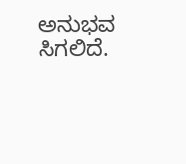ಅನುಭವ ಸಿಗಲಿದೆ.